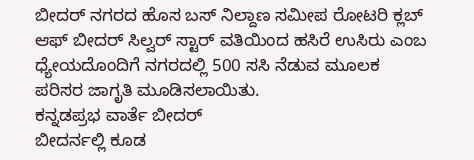ಬೀದರ್ ನಗರದ ಹೊಸ ಬಸ್ ನಿಲ್ದಾಣ ಸಮೀಪ ರೋಟರಿ ಕ್ಲಬ್ ಆಫ್ ಬೀದರ್ ಸಿಲ್ವರ್ ಸ್ಟಾರ್ ವತಿಯಿಂದ ಹಸಿರೆ ಉಸಿರು ಎಂಬ ಧ್ಯೇಯದೊಂದಿಗೆ ನಗರದಲ್ಲಿ 500 ಸಸಿ ನೆಡುವ ಮೂಲಕ ಪರಿಸರ ಜಾಗೃತಿ ಮೂಡಿಸಲಾಯಿತು.
ಕನ್ನಡಪ್ರಭ ವಾರ್ತೆ ಬೀದರ್
ಬೀದರ್ನಲ್ಲಿ ಕೂಡ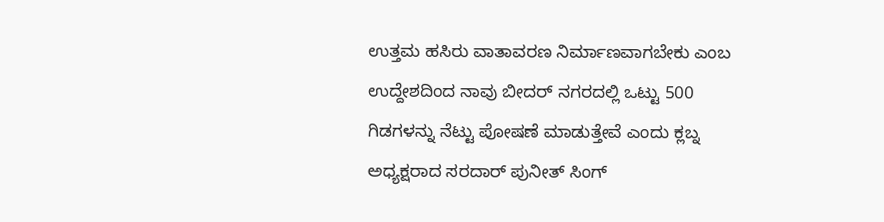ಉತ್ತಮ ಹಸಿರು ವಾತಾವರಣ ನಿರ್ಮಾಣವಾಗಬೇಕು ಎಂಬ ಉದ್ದೇಶದಿಂದ ನಾವು ಬೀದರ್ ನಗರದಲ್ಲಿ ಒಟ್ಟು 500 ಗಿಡಗಳನ್ನು ನೆಟ್ಟು ಪೋಷಣೆ ಮಾಡುತ್ತೇವೆ ಎಂದು ಕ್ಲಬ್ನ ಅಧ್ಯಕ್ಷರಾದ ಸರದಾರ್ ಪುನೀತ್ ಸಿಂಗ್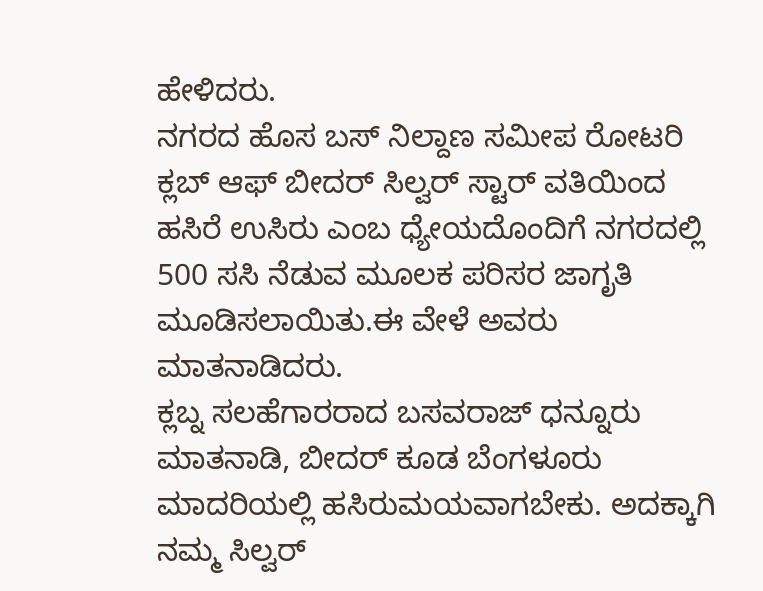ಹೇಳಿದರು.
ನಗರದ ಹೊಸ ಬಸ್ ನಿಲ್ದಾಣ ಸಮೀಪ ರೋಟರಿ ಕ್ಲಬ್ ಆಫ್ ಬೀದರ್ ಸಿಲ್ವರ್ ಸ್ಟಾರ್ ವತಿಯಿಂದ ಹಸಿರೆ ಉಸಿರು ಎಂಬ ಧ್ಯೇಯದೊಂದಿಗೆ ನಗರದಲ್ಲಿ 500 ಸಸಿ ನೆಡುವ ಮೂಲಕ ಪರಿಸರ ಜಾಗೃತಿ ಮೂಡಿಸಲಾಯಿತು.ಈ ವೇಳೆ ಅವರು ಮಾತನಾಡಿದರು.
ಕ್ಲಬ್ನ ಸಲಹೆಗಾರರಾದ ಬಸವರಾಜ್ ಧನ್ನೂರು ಮಾತನಾಡಿ, ಬೀದರ್ ಕೂಡ ಬೆಂಗಳೂರು ಮಾದರಿಯಲ್ಲಿ ಹಸಿರುಮಯವಾಗಬೇಕು. ಅದಕ್ಕಾಗಿ ನಮ್ಮ ಸಿಲ್ವರ್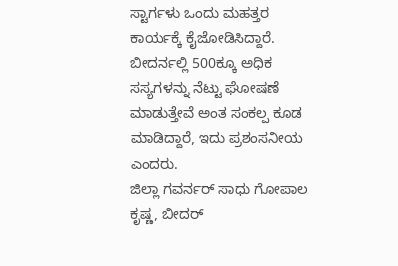ಸ್ಟಾರ್ಗಳು ಒಂದು ಮಹತ್ತರ ಕಾರ್ಯಕ್ಕೆ ಕೈಜೋಡಿಸಿದ್ದಾರೆ. ಬೀದರ್ನಲ್ಲಿ 500ಕ್ಕೂ ಅಧಿಕ ಸಸ್ಯಗಳನ್ನು ನೆಟ್ಟು ಘೋಷಣೆ ಮಾಡುತ್ತೇವೆ ಅಂತ ಸಂಕಲ್ಪ ಕೂಡ ಮಾಡಿದ್ದಾರೆ, ಇದು ಪ್ರಶಂಸನೀಯ ಎಂದರು.
ಜಿಲ್ಲಾ ಗವರ್ನರ್ ಸಾಧು ಗೋಪಾಲ ಕೃಷ್ಣ, ಬೀದರ್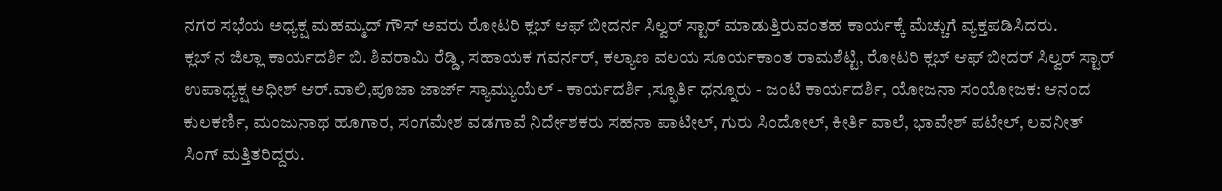ನಗರ ಸಭೆಯ ಅಧ್ಯಕ್ಷ ಮಹಮ್ಮದ್ ಗೌಸ್ ಅವರು ರೋಟರಿ ಕ್ಲಬ್ ಆಫ್ ಬೀದರ್ನ ಸಿಲ್ವರ್ ಸ್ಟಾರ್ ಮಾಡುತ್ತಿರುವಂತಹ ಕಾರ್ಯಕ್ಕೆ ಮೆಚ್ಚುಗೆ ವ್ಯಕ್ತಪಡಿಸಿದರು.
ಕ್ಲಬ್ ನ ಜಿಲ್ಲಾ ಕಾರ್ಯದರ್ಶಿ ಬಿ. ಶಿವರಾಮಿ ರೆಡ್ಡಿ, ಸಹಾಯಕ ಗವರ್ನರ್, ಕಲ್ಯಾಣ ವಲಯ ಸೂರ್ಯಕಾಂತ ರಾಮಶೆಟ್ಟಿ, ರೋಟರಿ ಕ್ಲಬ್ ಆಫ್ ಬೀದರ್ ಸಿಲ್ವರ್ ಸ್ಟಾರ್ ಉಪಾಧ್ಯಕ್ಷ ಅಧೀಶ್ ಆರ್.ವಾಲಿ,ಪೂಜಾ ಜಾರ್ಜ್ ಸ್ಯಾಮ್ಯುಯೆಲ್ - ಕಾರ್ಯದರ್ಶಿ ,ಸ್ಫೂರ್ತಿ ಧನ್ನೂರು - ಜಂಟಿ ಕಾರ್ಯದರ್ಶಿ, ಯೋಜನಾ ಸಂಯೋಜಕ: ಆನಂದ ಕುಲಕರ್ಣಿ, ಮಂಜುನಾಥ ಹೂಗಾರ, ಸಂಗಮೇಶ ವಡಗಾವೆ ನಿರ್ದೇಶಕರು ಸಹನಾ ಪಾಟೀಲ್, ಗುರು ಸಿಂದೋಲ್, ಕೀರ್ತಿ ವಾಲೆ, ಭಾವೇಶ್ ಪಟೇಲ್, ಲವನೀತ್ ಸಿಂಗ್ ಮತ್ತಿತರಿದ್ದರು.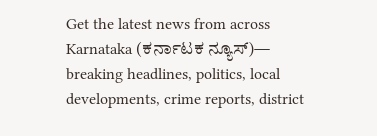Get the latest news from across Karnataka (ಕರ್ನಾಟಕ ನ್ಯೂಸ್)— breaking headlines, politics, local developments, crime reports, district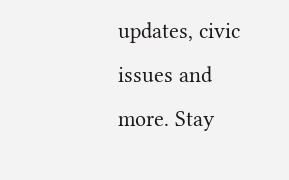updates, civic issues and more. Stay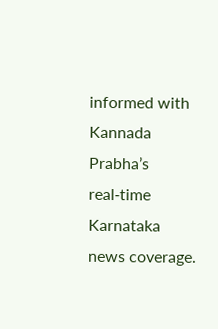informed with Kannada Prabha’s real‑time Karnataka news coverage.